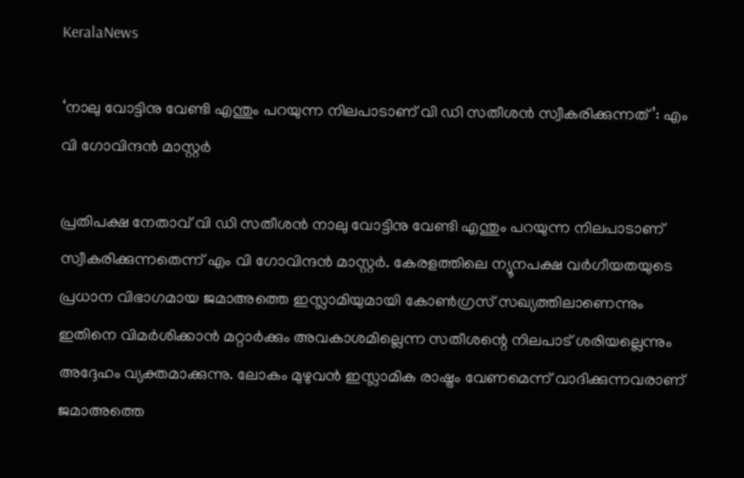KeralaNews

‘നാലു വോട്ടിനു വേണ്ടി എന്തും പറയുന്ന നിലപാടാണ് വി ഡി സതീശൻ സ്വീകരിക്കുന്നത്’: എം വി ഗോവിന്ദൻ മാസ്റ്റർ

പ്രതിപക്ഷ നേതാവ് വി ഡി സതീശൻ നാലു വോട്ടിനു വേണ്ടി എന്തും പറയുന്ന നിലപാടാണ് സ്വീകരിക്കുന്നതെന്ന് എം വി ഗോവിന്ദൻ മാസ്റ്റർ. കേരളത്തിലെ ന്യൂനപക്ഷ വർഗീയതയുടെ പ്രധാന വിഭാഗമായ ജമാഅത്തെ ഇസ്ലാമിയുമായി കോൺഗ്രസ് സഖ്യത്തിലാണെന്നും ഇതിനെ വിമർശിക്കാൻ മറ്റാർക്കും അവകാശമില്ലെന്ന സതീശന്റെ നിലപാട് ശരിയല്ലെന്നും അദ്ദേഹം വ്യക്തമാക്കുന്നു. ലോകം മുഴുവൻ ഇസ്ലാമിക രാഷ്ട്രം വേണമെന്ന് വാദിക്കുന്നവരാണ് ജമാഅത്തെ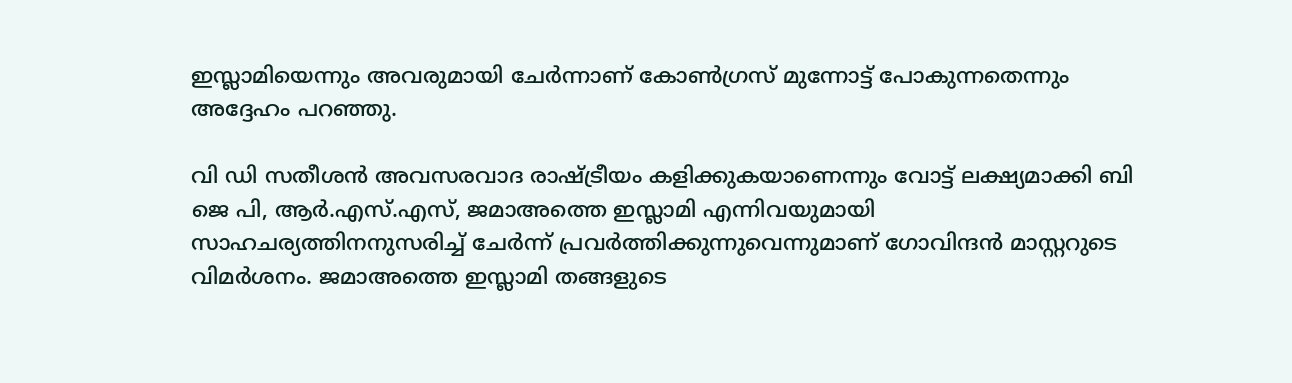ഇസ്ലാമിയെന്നും അവരുമായി ചേർന്നാണ് കോൺഗ്രസ് മുന്നോട്ട് പോകുന്നതെന്നും അദ്ദേഹം പറഞ്ഞു.

വി ഡി സതീശൻ അവസരവാദ രാഷ്ട്രീയം കളിക്കുകയാണെന്നും വോട്ട് ലക്ഷ്യമാക്കി ബി ജെ പി, ആർ.എസ്.എസ്, ജമാഅത്തെ ഇസ്ലാമി എന്നിവയുമായി സാഹചര്യത്തിനനുസരിച്ച് ചേർന്ന് പ്രവർത്തിക്കുന്നുവെന്നുമാണ് ഗോവിന്ദൻ മാസ്റ്ററുടെ വിമർശനം. ജമാഅത്തെ ഇസ്ലാമി തങ്ങളുടെ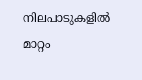നിലപാടുകളിൽ മാറ്റം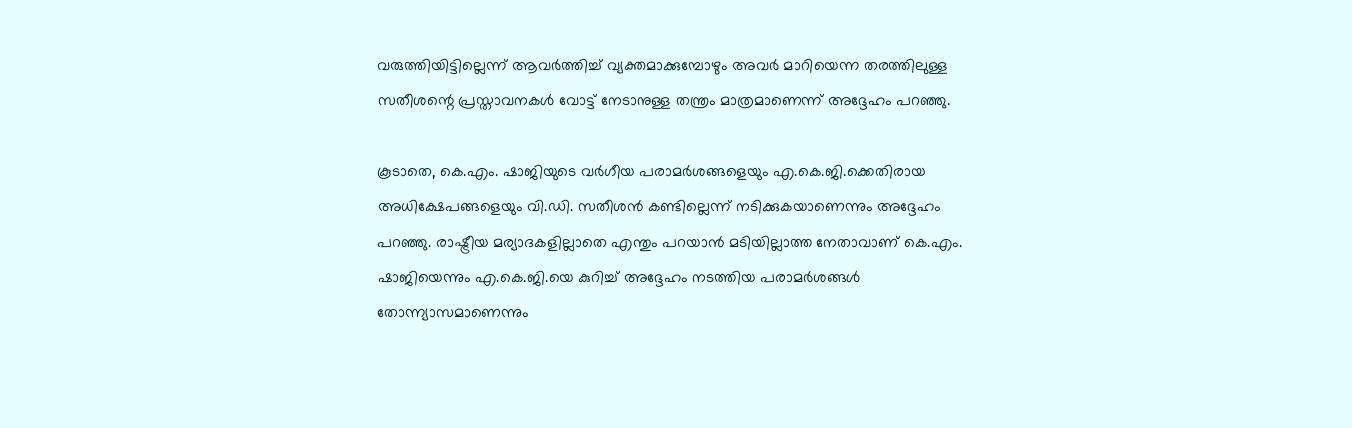വരുത്തിയിട്ടില്ലെന്ന് ആവർത്തിച്ച് വ്യക്തമാക്കുമ്പോഴും അവർ മാറിയെന്ന തരത്തിലുള്ള സതീശന്റെ പ്രസ്താവനകൾ വോട്ട് നേടാനുള്ള തന്ത്രം മാത്രമാണെന്ന് അദ്ദേഹം പറഞ്ഞു.

കൂടാതെ, കെ.എം. ഷാജിയുടെ വർഗീയ പരാമർശങ്ങളെയും എ.കെ.ജി.ക്കെതിരായ അധിക്ഷേപങ്ങളെയും വി.ഡി. സതീശൻ കണ്ടില്ലെന്ന് നടിക്കുകയാണെന്നും അദ്ദേഹം പറഞ്ഞു. രാഷ്ട്രീയ മര്യാദകളില്ലാതെ എന്തും പറയാൻ മടിയില്ലാത്ത നേതാവാണ് കെ.എം. ഷാജിയെന്നും എ.കെ.ജി.യെ കുറിച്ച് അദ്ദേഹം നടത്തിയ പരാമർശങ്ങൾ തോന്ന്യാസമാണെന്നും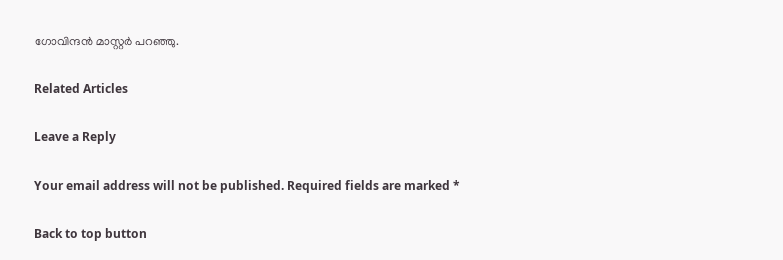ഗോവിന്ദൻ മാസ്റ്റർ പറഞ്ഞു.

Related Articles

Leave a Reply

Your email address will not be published. Required fields are marked *

Back to top button